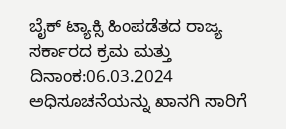ಬೈಕ್ ಟ್ಯಾಕ್ಸಿ ಹಿಂಪಡೆತದ ರಾಜ್ಯ ಸರ್ಕಾರದ ಕ್ರಮ ಮತ್ತು ದಿನಾಂಕ:06.03.2024 ಅಧಿಸೂಚನೆಯನ್ನು ಖಾನಗಿ ಸಾರಿಗೆ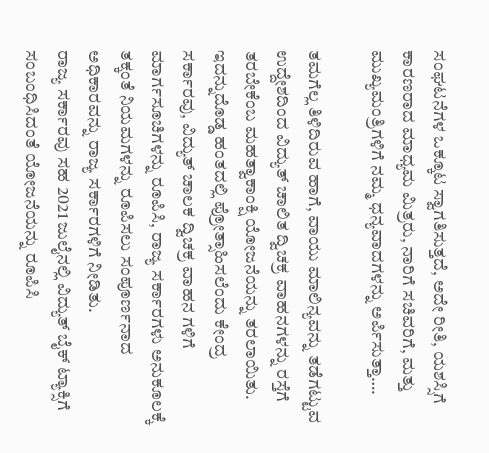ಸಂಘಟನೆಗಳ ಒಕ್ಕೂಟ ಸ್ವಾಗತಿಸುತ್ತದೆ, ಅದೇ ರೀತಿ, ಯಶಸ್ಸಿಗೆ ಕಾರಣರಾದ ಮಾಧ್ಯಮ ಮಿತ್ರರು, ನಾರಿಗೆ ಸಚಿವರಿಗೆ, ಮತ್ತು ಮುಖ್ಯಮಂತ್ರಿಗಳಿಗೆ ನಮ್ಮ ಧನ್ಯವಾದಗಳನ್ನು ಅರ್ಪಿಸುತ್ತಾ….

ತಮಗೆಲ್ಲ ತಿಳಿದಿರುವ ಹಾಗೆ, ವಾಯು ಮಾಲಿನ್ಯವನ್ನು ತಡೆಗಟ್ಟುವ ಉದ್ದೇಶದಿಂದ ವಿದ್ಯುತ್ ಚಾಲಿತ ದ್ವಿಚಕ್ರ ವಾಹನಗಳನ್ನು ರಸ್ತೆಗೆ ತರಬೇಕೆಂಬ ಮಹತ್ವಾಕಾಂಕ್ಷಿ ಯೋಜನೆಯನ್ನು ತರಲಾಯಿತು. ಇದನ್ನುದೊಡ್ಡ ಹಂತದಲ್ಲಿ ಪ್ರೋತ್ಸಾಹಿಸಲೆಂದು ಕೇಂದ್ರ ಸರ್ಕಾರವು, ವಿದ್ಯುತ್ ಚಾಲಕ ದ್ವಿಚಕ್ರ ವಾಹನ ಗಳಿಗೆ ಮಾರ್ಗಸೂಚಿಗಳನ್ನು ರೂಪಿಸಿ, ರಾಜ್ಯ ಸರ್ಕಾರಗಳು ಅನುಕೂಲಕ್ಕೆ ತಕ್ಕಂತೆ ನಿಯಮಗಳನ್ನು ರೂಪಿಸಲು ಸಂಪೂರ್ಣನಾದ ಅಧಿಕಾರವನ್ನು ರಾಜ್ಯ ಸರ್ಕಾರಗಳಿಗೆ ನೀಡಿತು.
ರಾಜ್ಯ ಸರ್ಕಾರವು ಸಹ 2021 ಜುಲೈನಲ್ಲಿ ವಿದ್ಯುತ್ ಬೈಕ್ ಟ್ಯಾಕ್ಸಿಗೆ ಸಂಬಂಧಿಸಿದಂತೆ ಯೋಜನೆಯನ್ನು ರೂಪಿಸಿ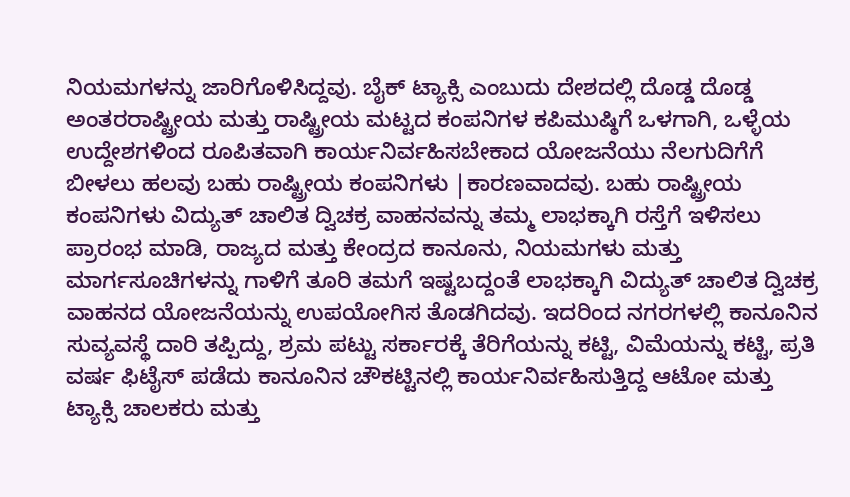ನಿಯಮಗಳನ್ನು ಜಾರಿಗೊಳಿಸಿದ್ದವು. ಬೈಕ್ ಟ್ಯಾಕ್ಸಿ ಎಂಬುದು ದೇಶದಲ್ಲಿ ದೊಡ್ಡ ದೊಡ್ಡ ಅಂತರರಾಷ್ಟ್ರೀಯ ಮತ್ತು ರಾಷ್ಟ್ರೀಯ ಮಟ್ಟದ ಕಂಪನಿಗಳ ಕಪಿಮುಷ್ಠಿಗೆ ಒಳಗಾಗಿ, ಒಳ್ಳೆಯ ಉದ್ದೇಶಗಳಿಂದ ರೂಪಿತವಾಗಿ ಕಾರ್ಯನಿರ್ವಹಿಸಬೇಕಾದ ಯೋಜನೆಯು ನೆಲಗುದಿಗೆಗೆ ಬೀಳಲು ಹಲವು ಬಹು ರಾಷ್ಟ್ರೀಯ ಕಂಪನಿಗಳು |ಕಾರಣವಾದವು. ಬಹು ರಾಷ್ಟ್ರೀಯ ಕಂಪನಿಗಳು ವಿದ್ಯುತ್ ಚಾಲಿತ ದ್ವಿಚಕ್ರ ವಾಹನವನ್ನು ತಮ್ಮ ಲಾಭಕ್ಕಾಗಿ ರಸ್ತೆಗೆ ಇಳಿಸಲು ಪ್ರಾರಂಭ ಮಾಡಿ, ರಾಜ್ಯದ ಮತ್ತು ಕೇಂದ್ರದ ಕಾನೂನು, ನಿಯಮಗಳು ಮತ್ತು ಮಾರ್ಗಸೂಚಿಗಳನ್ನು ಗಾಳಿಗೆ ತೂರಿ ತಮಗೆ ಇಷ್ಟಬದ್ದಂತೆ ಲಾಭಕ್ಕಾಗಿ ವಿದ್ಯುತ್ ಚಾಲಿತ ದ್ವಿಚಕ್ರ ವಾಹನದ ಯೋಜನೆಯನ್ನು ಉಪಯೋಗಿಸ ತೊಡಗಿದವು. ಇದರಿಂದ ನಗರಗಳಲ್ಲಿ ಕಾನೂನಿನ ಸುವ್ಯವಸ್ಥೆ ದಾರಿ ತಪ್ಪಿದ್ದು, ಶ್ರಮ ಪಟ್ಟು ಸರ್ಕಾರಕ್ಕೆ ತೆರಿಗೆಯನ್ನು ಕಟ್ಟಿ, ವಿಮೆಯನ್ನು ಕಟ್ಟಿ, ಪ್ರತಿ ವರ್ಷ ಫಿಟೈಸ್ ಪಡೆದು ಕಾನೂನಿನ ಚೌಕಟ್ಟಿನಲ್ಲಿ ಕಾರ್ಯನಿರ್ವಹಿಸುತ್ತಿದ್ದ ಆಟೋ ಮತ್ತು ಟ್ಯಾಕ್ಸಿ ಚಾಲಕರು ಮತ್ತು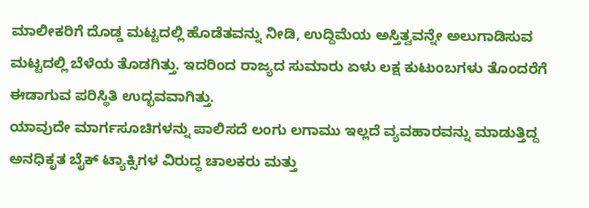ಮಾಲೀಕರಿಗೆ ದೊಡ್ಡ ಮಟ್ಟದಲ್ಲಿ ಹೊಡೆತವನ್ನು ನೀಡಿ, ಉದ್ದಿಮೆಯ ಅಸ್ತಿತ್ವವನ್ನೇ ಅಲುಗಾಡಿಸುವ ಮಟ್ಟದಲ್ಲಿ ಬೆಳೆಯ ತೊಡಗಿತ್ತು. ಇದರಿಂದ ರಾಜ್ಯದ ಸುಮಾರು ಏಳು ಲಕ್ಷ ಕುಟುಂಬಗಳು ತೊಂದರೆಗೆ ಈಡಾಗುವ ಪರಿಸ್ಥಿತಿ ಉದ್ಭವವಾಗಿತ್ತು.
ಯಾವುದೇ ಮಾರ್ಗಸೂಚಿಗಳನ್ನು ಪಾಲಿಸದೆ ಲಂಗು ಲಗಾಮು ಇಲ್ಲದೆ ವ್ಯವಹಾರವನ್ನು ಮಾಡುತ್ತಿದ್ದ ಅನಧಿಕೃತ ಬೈಕ್ ಟ್ಯಾಕ್ಸಿಗಳ ವಿರುದ್ಧ ಚಾಲಕರು ಮತ್ತು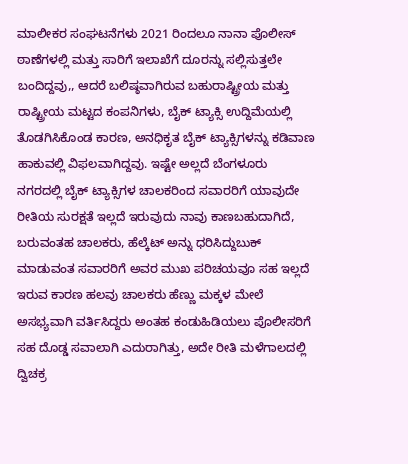ಮಾಲೀಕರ ಸಂಘಟನೆಗಳು 2021 ರಿಂದಲೂ ನಾನಾ ಪೊಲೀಸ್ ಠಾಣೆಗಳಲ್ಲಿ ಮತ್ತು ಸಾರಿಗೆ ಇಲಾಖೆಗೆ ದೂರನ್ನು ಸಲ್ಲಿಸುತ್ತಲೇ ಬಂದಿದ್ದವು,, ಆದರೆ ಬಲಿಷ್ಠವಾಗಿರುವ ಬಹುರಾಷ್ಟ್ರೀಯ ಮತ್ತು ರಾಷ್ಟ್ರೀಯ ಮಟ್ಟದ ಕಂಪನಿಗಳು, ಬೈಕ್ ಟ್ಯಾಕ್ಸಿ ಉದ್ದಿಮೆಯಲ್ಲಿ ತೊಡಗಿಸಿಕೊಂಡ ಕಾರಣ, ಅನಧಿಕೃತ ಬೈಕ್ ಟ್ಯಾಕ್ಸಿಗಳನ್ನು ಕಡಿವಾಣ ಹಾಕುವಲ್ಲಿ ವಿಫಲವಾಗಿದ್ದವು. ಇಷ್ಟೇ ಅಲ್ಲದೆ ಬೆಂಗಳೂರು ನಗರದಲ್ಲಿ ಬೈಕ್ ಟ್ಯಾಕ್ಸಿಗಳ ಚಾಲಕರಿಂದ ಸವಾರರಿಗೆ ಯಾವುದೇ ರೀತಿಯ ಸುರಕ್ಷತೆ ಇಲ್ಲದೆ ಇರುವುದು ನಾವು ಕಾಣಬಹುದಾಗಿದೆ, ಬರುವಂತಹ ಚಾಲಕರು, ಹೆಲ್ಕೆಟ್ ಅನ್ನು ಧರಿಸಿದ್ದುಬುಕ್ ಮಾಡುವಂತ ಸವಾರರಿಗೆ ಅವರ ಮುಖ ಪರಿಚಯವೂ ಸಹ ಇಲ್ಲದೆ ಇರುವ ಕಾರಣ ಹಲವು ಚಾಲಕರು ಹೆಣ್ಣು ಮಕ್ಕಳ ಮೇಲೆ ಅಸಭ್ಯವಾಗಿ ವರ್ತಿಸಿದ್ದರು ಅಂತಹ ಕಂಡುಹಿಡಿಯಲು ಪೊಲೀಸರಿಗೆ ಸಹ ದೊಡ್ಡ ಸವಾಲಾಗಿ ಎದುರಾಗಿತ್ತು, ಅದೇ ರೀತಿ ಮಳೆಗಾಲದಲ್ಲಿ ದ್ವಿಚಕ್ರ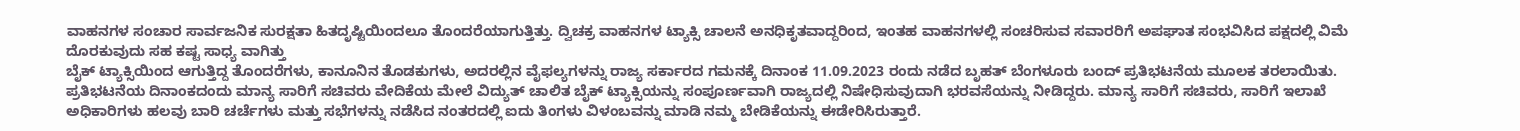ವಾಹನಗಳ ಸಂಚಾರ ಸಾರ್ವಜನಿಕ ಸುರಕ್ಷತಾ ಹಿತದೃಷ್ಟಿಯಿಂದಲೂ ತೊಂದರೆಯಾಗುತ್ತಿತ್ತು. ದ್ವಿಚಕ್ರ ವಾಹನಗಳ ಟ್ಯಾಕ್ಸಿ ಚಾಲನೆ ಅನಧಿಕೃತವಾದ್ದರಿಂದ, ಇಂತಹ ವಾಹನಗಳಲ್ಲಿ ಸಂಚರಿಸುವ ಸವಾರರಿಗೆ ಅಪಘಾತ ಸಂಭವಿಸಿದ ಪಕ್ಷದಲ್ಲಿ ವಿಮೆ ದೊರಕುವುದು ಸಹ ಕಷ್ಟ ಸಾಧ್ಯ ವಾಗಿತ್ತು
ಬೈಕ್ ಟ್ಯಾಕ್ಸಿಯಿಂದ ಆಗುತ್ತಿದ್ದ ತೊಂದರೆಗಳು, ಕಾನೂನಿನ ತೊಡಕುಗಳು, ಅದರಲ್ಲಿನ ವೈಫಲ್ಯಗಳನ್ನು ರಾಜ್ಯ ಸರ್ಕಾರದ ಗಮನಕ್ಕೆ ದಿನಾಂಕ 11.09.2023 ರಂದು ನಡೆದ ಬೃಹತ್ ಬೆಂಗಳೂರು ಬಂದ್ ಪ್ರತಿಭಟನೆಯ ಮೂಲಕ ತರಲಾಯಿತು. ಪ್ರತಿಭಟನೆಯ ದಿನಾಂಕದಂದು ಮಾನ್ಯ ಸಾರಿಗೆ ಸಚಿವರು ವೇದಿಕೆಯ ಮೇಲೆ ವಿದ್ಯುತ್ ಚಾಲಿತ ಬೈಕ್ ಟ್ಯಾಕ್ಸಿಯನ್ನು ಸಂಪೂರ್ಣವಾಗಿ ರಾಜ್ಯದಲ್ಲಿ ನಿಷೇಧಿಸುವುದಾಗಿ ಭರವಸೆಯನ್ನು ನೀಡಿದ್ದರು. ಮಾನ್ಯ ಸಾರಿಗೆ ಸಚಿವರು, ಸಾರಿಗೆ ಇಲಾಖೆ ಅಧಿಕಾರಿಗಳು ಹಲವು ಬಾರಿ ಚರ್ಚೆಗಳು ಮತ್ತು ಸಭೆಗಳನ್ನು ನಡೆಸಿದ ನಂತರದಲ್ಲಿ ಐದು ತಿಂಗಳು ವಿಳಂಬವನ್ನು ಮಾಡಿ ನಮ್ಮ ಬೇಡಿಕೆಯನ್ನು ಈಡೇರಿಸಿರುತ್ತಾರೆ.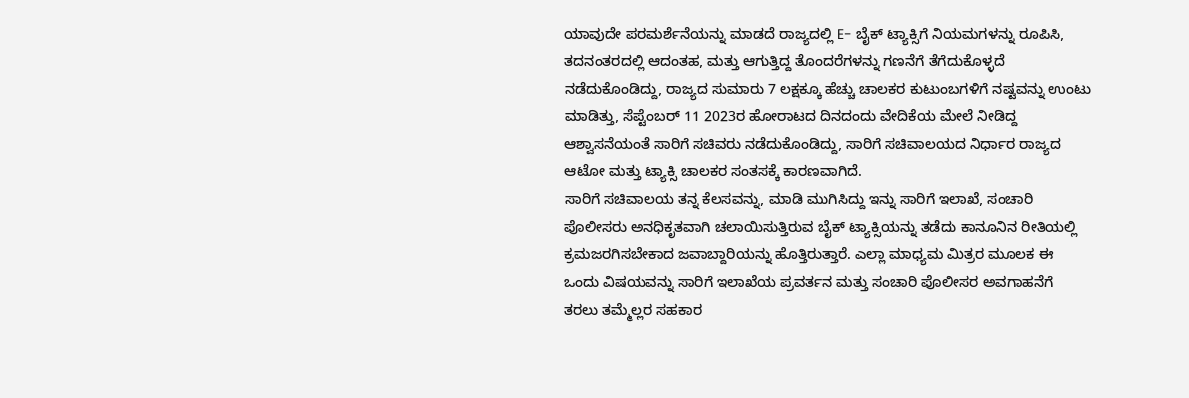ಯಾವುದೇ ಪರಮರ್ಶೆನೆಯನ್ನು ಮಾಡದೆ ರಾಜ್ಯದಲ್ಲಿ E- ಬೈಕ್ ಟ್ಯಾಕ್ಸಿಗೆ ನಿಯಮಗಳನ್ನು ರೂಪಿಸಿ, ತದನಂತರದಲ್ಲಿ ಆದಂತಹ, ಮತ್ತು ಆಗುತ್ತಿದ್ದ ತೊಂದರೆಗಳನ್ನು ಗಣನೆಗೆ ತೆಗೆದುಕೊಳ್ಳದೆ ನಡೆದುಕೊಂಡಿದ್ದು, ರಾಜ್ಯದ ಸುಮಾರು 7 ಲಕ್ಷಕ್ಕೂ ಹೆಚ್ಚು ಚಾಲಕರ ಕುಟುಂಬಗಳಿಗೆ ನಷ್ಟವನ್ನು ಉಂಟು ಮಾಡಿತ್ತು, ಸೆಪ್ಟೆಂಬರ್ 11 2023ರ ಹೋರಾಟದ ದಿನದಂದು ವೇದಿಕೆಯ ಮೇಲೆ ನೀಡಿದ್ದ ಆಶ್ವಾಸನೆಯಂತೆ ಸಾರಿಗೆ ಸಚಿವರು ನಡೆದುಕೊಂಡಿದ್ದು, ಸಾರಿಗೆ ಸಚಿವಾಲಯದ ನಿರ್ಧಾರ ರಾಜ್ಯದ ಆಟೋ ಮತ್ತು ಟ್ಯಾಕ್ಸಿ ಚಾಲಕರ ಸಂತಸಕ್ಕೆ ಕಾರಣವಾಗಿದೆ.
ಸಾರಿಗೆ ಸಚಿವಾಲಯ ತನ್ನ ಕೆಲಸವನ್ನು, ಮಾಡಿ ಮುಗಿಸಿದ್ದು ಇನ್ನು ಸಾರಿಗೆ ಇಲಾಖೆ, ಸಂಚಾರಿ ಪೊಲೀಸರು ಅನಧಿಕೃತವಾಗಿ ಚಲಾಯಿಸುತ್ತಿರುವ ಬೈಕ್ ಟ್ಯಾಕ್ಸಿಯನ್ನು ತಡೆದು ಕಾನೂನಿನ ರೀತಿಯಲ್ಲಿ ಕ್ರಮಜರಗಿಸಬೇಕಾದ ಜವಾಬ್ದಾರಿಯನ್ನು ಹೊತ್ತಿರುತ್ತಾರೆ. ಎಲ್ಲಾ ಮಾಧ್ಯಮ ಮಿತ್ರರ ಮೂಲಕ ಈ ಒಂದು ವಿಷಯವನ್ನು ಸಾರಿಗೆ ಇಲಾಖೆಯ ಪ್ರವರ್ತನ ಮತ್ತು ಸಂಚಾರಿ ಪೊಲೀಸರ ಅವಗಾಹನೆಗೆ ತರಲು ತಮ್ಮೆಲ್ಲರ ಸಹಕಾರ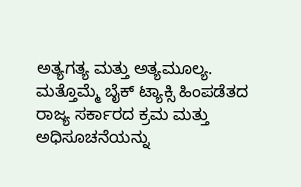ಅತ್ಯಗತ್ಯ ಮತ್ತು ಅತ್ಯಮೂಲ್ಯ.
ಮತ್ತೊಮ್ಮೆ ಬೈಕ್ ಟ್ಯಾಕ್ಸಿ ಹಿಂಪಡೆತದ ರಾಜ್ಯ ಸರ್ಕಾರದ ಕ್ರಮ ಮತ್ತು ಅಧಿಸೂಚನೆಯನ್ನು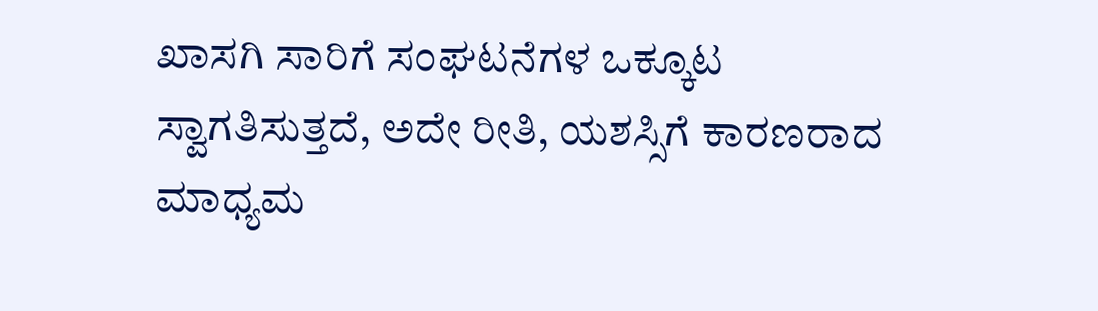ಖಾಸಗಿ ಸಾರಿಗೆ ಸಂಘಟನೆಗಳ ಒಕ್ಕೂಟ ಸ್ವಾಗತಿಸುತ್ತದೆ, ಅದೇ ರೀತಿ, ಯಶಸ್ಸಿಗೆ ಕಾರಣರಾದ ಮಾಧ್ಯಮ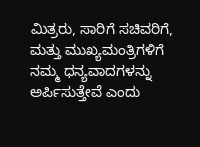ಮಿತ್ರರು, ಸಾರಿಗೆ ಸಚಿವರಿಗೆ, ಮತ್ತು ಮುಖ್ಯಮಂತ್ರಿಗಳಿಗೆ ನಮ್ಮ ಧನ್ಯವಾದಗಳನ್ನು ಅರ್ಪಿಸುತ್ತೇವೆ ಎಂದು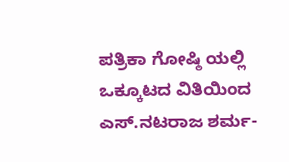ಪತ್ರಿಕಾ ಗೋಷ್ಠಿ ಯಲ್ಲಿ ಒಕ್ಕೂಟದ ವಿತಿಯಿಂದ ಎಸ್.ನಟರಾಜ ಶರ್ಮ-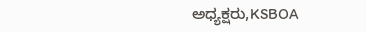ಅಧ್ಯಕ್ಷರು,KSBOA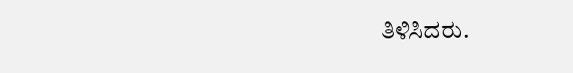ತಿಳಿಸಿದರು.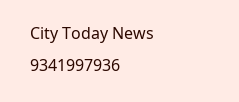City Today News 9341997936